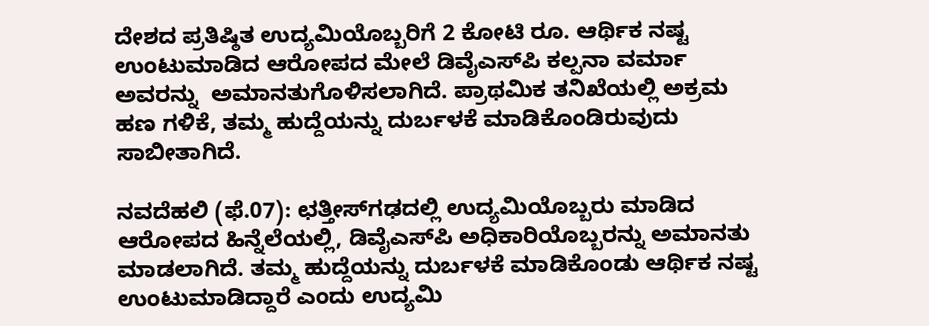ದೇಶದ ಪ್ರತಿಷ್ಠಿತ ಉದ್ಯಮಿಯೊಬ್ಬರಿಗೆ 2 ಕೋಟಿ ರೂ. ಆರ್ಥಿಕ ನಷ್ಟ ಉಂಟುಮಾಡಿದ ಆರೋಪದ ಮೇಲೆ ಡಿವೈಎಸ್‌ಪಿ ಕಲ್ಪನಾ ವರ್ಮಾ ಅವರನ್ನು  ಅಮಾನತುಗೊಳಿಸಲಾಗಿದೆ. ಪ್ರಾಥಮಿಕ ತನಿಖೆಯಲ್ಲಿ ಅಕ್ರಮ ಹಣ ಗಳಿಕೆ, ತಮ್ಮ ಹುದ್ದೆಯನ್ನು ದುರ್ಬಳಕೆ ಮಾಡಿಕೊಂಡಿರುವುದು ಸಾಬೀತಾಗಿದೆ.

ನವದೆಹಲಿ (ಫೆ.07): ಛತ್ತೀಸ್‌ಗಢದಲ್ಲಿ ಉದ್ಯಮಿಯೊಬ್ಬರು ಮಾಡಿದ ಆರೋಪದ ಹಿನ್ನೆಲೆಯಲ್ಲಿ, ಡಿವೈಎಸ್‌ಪಿ ಅಧಿಕಾರಿಯೊಬ್ಬರನ್ನು ಅಮಾನತು ಮಾಡಲಾಗಿದೆ. ತಮ್ಮ ಹುದ್ದೆಯನ್ನು ದುರ್ಬಳಕೆ ಮಾಡಿಕೊಂಡು ಆರ್ಥಿಕ ನಷ್ಟ ಉಂಟುಮಾಡಿದ್ದಾರೆ ಎಂದು ಉದ್ಯಮಿ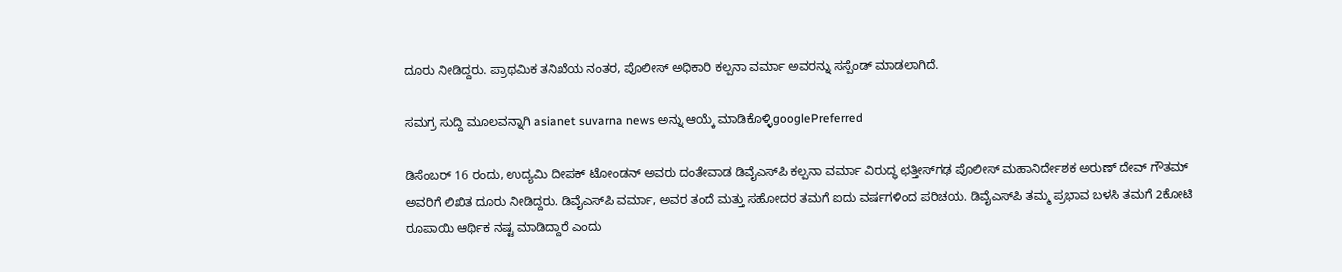ದೂರು ನೀಡಿದ್ದರು. ಪ್ರಾಥಮಿಕ ತನಿಖೆಯ ನಂತರ, ಪೊಲೀಸ್ ಅಧಿಕಾರಿ ಕಲ್ಪನಾ ವರ್ಮಾ ಅವರನ್ನು ಸಸ್ಪೆಂಡ್ ಮಾಡಲಾಗಿದೆ.

ಸಮಗ್ರ ಸುದ್ದಿ ಮೂಲವನ್ನಾಗಿ asianet suvarna news ಅನ್ನು ಆಯ್ಕೆ ಮಾಡಿಕೊಳ್ಳಿgooglePreferred

ಡಿಸೆಂಬರ್ 16 ರಂದು, ಉದ್ಯಮಿ ದೀಪಕ್ ಟೋಂಡನ್ ಅವರು ದಂತೇವಾಡ ಡಿವೈಎಸ್‌ಪಿ ಕಲ್ಪನಾ ವರ್ಮಾ ವಿರುದ್ಧ ಛತ್ತೀಸ್‌ಗಢ ಪೊಲೀಸ್ ಮಹಾನಿರ್ದೇಶಕ ಅರುಣ್ ದೇವ್ ಗೌತಮ್ ಅವರಿಗೆ ಲಿಖಿತ ದೂರು ನೀಡಿದ್ದರು. ಡಿವೈಎಸ್‌ಪಿ ವರ್ಮಾ, ಅವರ ತಂದೆ ಮತ್ತು ಸಹೋದರ ತಮಗೆ ಐದು ವರ್ಷಗಳಿಂದ ಪರಿಚಯ. ಡಿವೈಎಸ್‌ಪಿ ತಮ್ಮ ಪ್ರಭಾವ ಬಳಸಿ ತಮಗೆ 2ಕೋಟಿ ರೂಪಾಯಿ ಆರ್ಥಿಕ ನಷ್ಟ ಮಾಡಿದ್ದಾರೆ ಎಂದು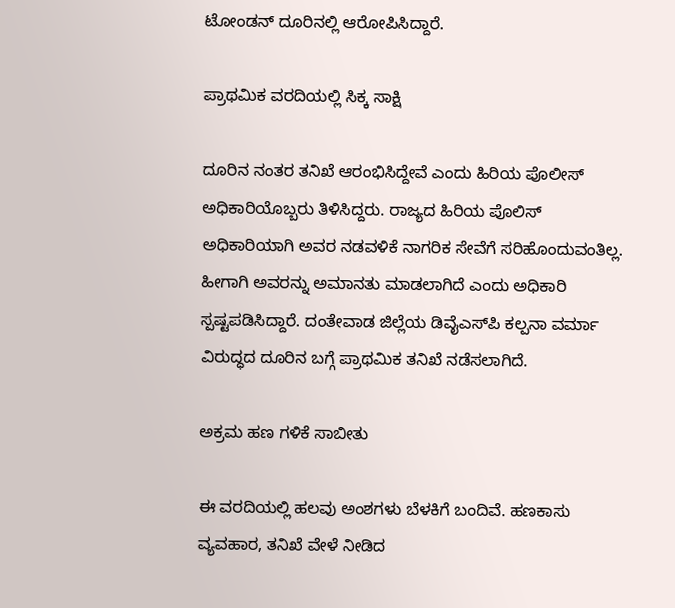ಟೋಂಡನ್ ದೂರಿನಲ್ಲಿ ಆರೋಪಿಸಿದ್ದಾರೆ.

ಪ್ರಾಥಮಿಕ ವರದಿಯಲ್ಲಿ ಸಿಕ್ಕ ಸಾಕ್ಷಿ

ದೂರಿನ ನಂತರ ತನಿಖೆ ಆರಂಭಿಸಿದ್ದೇವೆ ಎಂದು ಹಿರಿಯ ಪೊಲೀಸ್ ಅಧಿಕಾರಿಯೊಬ್ಬರು ತಿಳಿಸಿದ್ದರು. ರಾಜ್ಯದ ಹಿರಿಯ ಪೊಲಿಸ್ ಅಧಿಕಾರಿಯಾಗಿ ಅವರ ನಡವಳಿಕೆ ನಾಗರಿಕ ಸೇವೆಗೆ ಸರಿಹೊಂದುವಂತಿಲ್ಲ. ಹೀಗಾಗಿ ಅವರನ್ನು ಅಮಾನತು ಮಾಡಲಾಗಿದೆ ಎಂದು ಅಧಿಕಾರಿ ಸ್ಪಷ್ಟಪಡಿಸಿದ್ದಾರೆ. ದಂತೇವಾಡ ಜಿಲ್ಲೆಯ ಡಿವೈಎಸ್‌ಪಿ ಕಲ್ಪನಾ ವರ್ಮಾ ವಿರುದ್ಧದ ದೂರಿನ ಬಗ್ಗೆ ಪ್ರಾಥಮಿಕ ತನಿಖೆ ನಡೆಸಲಾಗಿದೆ.

ಅಕ್ರಮ ಹಣ ಗಳಿಕೆ ಸಾಬೀತು

ಈ ವರದಿಯಲ್ಲಿ ಹಲವು ಅಂಶಗಳು ಬೆಳಕಿಗೆ ಬಂದಿವೆ. ಹಣಕಾಸು ವ್ಯವಹಾರ, ತನಿಖೆ ವೇಳೆ ನೀಡಿದ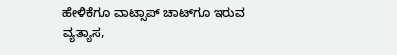ಹೇಳಿಕೆಗೂ ವಾಟ್ಸಾಪ್ ಚಾಟ್‌ಗೂ ಇರುವ ವ್ಯತ್ಯಾಸ,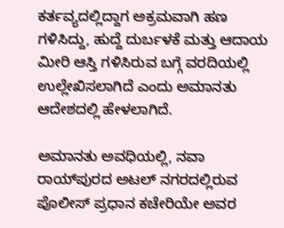ಕರ್ತವ್ಯದಲ್ಲಿದ್ದಾಗ ಅಕ್ರಮವಾಗಿ ಹಣ ಗಳಿಸಿದ್ದು, ಹುದ್ದೆ ದುರ್ಬಳಕೆ ಮತ್ತು ಆದಾಯ ಮೀರಿ ಆಸ್ತಿ ಗಳಿಸಿರುವ ಬಗ್ಗೆ ವರದಿಯಲ್ಲಿ ಉಲ್ಲೇಖಿಸಲಾಗಿದೆ ಎಂದು ಅಮಾನತು ಆದೇಶದಲ್ಲಿ ಹೇಳಲಾಗಿದೆ.

ಅಮಾನತು ಅವಧಿಯಲ್ಲಿ, ನವಾ ರಾಯ್‌ಪುರದ ಅಟಲ್ ನಗರದಲ್ಲಿರುವ ಪೊಲೀಸ್ ಪ್ರಧಾನ ಕಚೇರಿಯೇ ಅವರ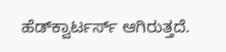ಹೆಡ್‌ಕ್ವಾರ್ಟರ್ಸ್ ಆಗಿರುತ್ತದೆ.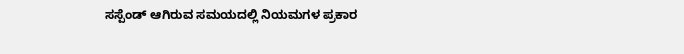ಸಸ್ಪೆಂಡ್ ಆಗಿರುವ ಸಮಯದಲ್ಲಿ ನಿಯಮಗಳ ಪ್ರಕಾರ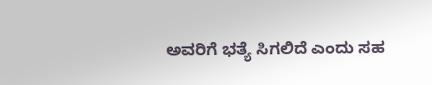ಅವರಿಗೆ ಭತ್ಯೆ ಸಿಗಲಿದೆ ಎಂದು ಸಹ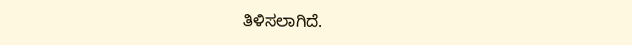ತಿಳಿಸಲಾಗಿದೆ.